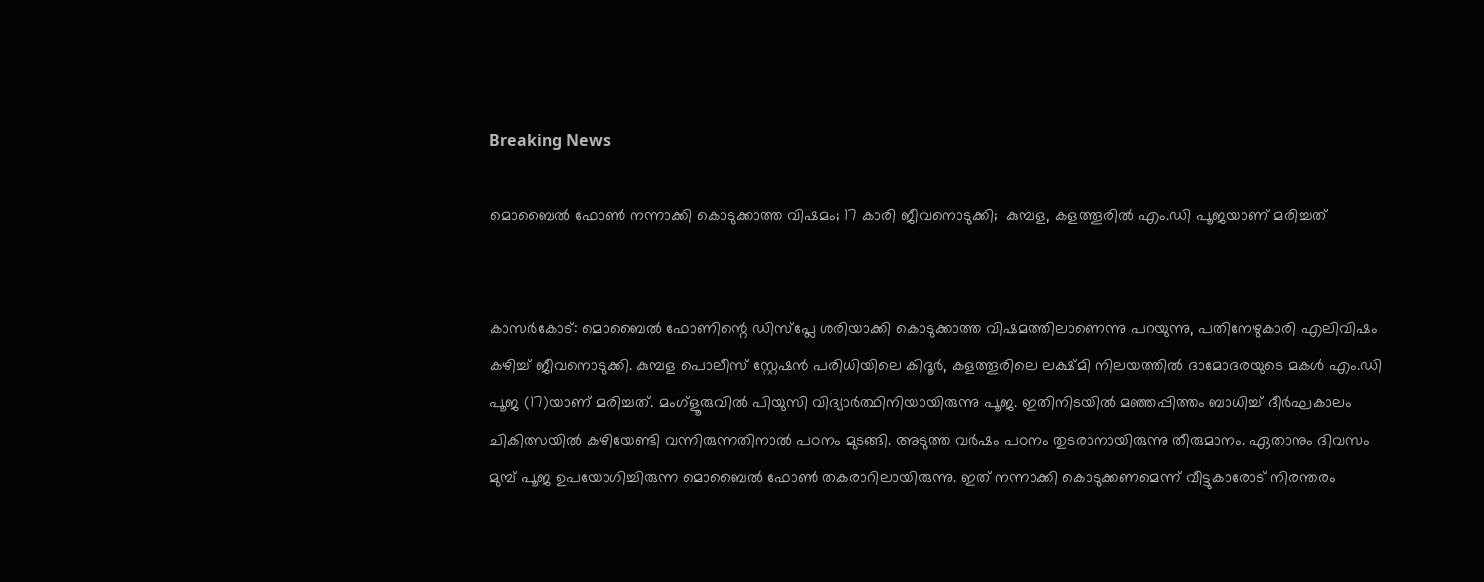Breaking News

മൊബൈൽ ഫോണ്‍ നന്നാക്കി കൊടുക്കാത്ത വിഷമം; 17 കാരി ജീവനൊടുക്കി;  കുമ്പള, കളത്തൂരില്‍ എം.ഡി പൂജയാണ് മരിച്ചത്


കാസർകോട്: മൊബൈൽ ഫോണിന്റെ ഡിസ്പ്ലേ ശരിയാക്കി കൊടുക്കാത്ത വിഷമത്തിലാണെന്നു പറയുന്നു, പതിനേഴുകാരി എലിവിഷം കഴിച്ച് ജീവനൊടുക്കി. കുമ്പള പൊലീസ് സ്റ്റേഷൻ പരിധിയിലെ കിദൂർ, കളത്തൂരിലെ ലക്ഷ്മി നിലയത്തിൽ ദാമോദരയുടെ മകൾ എം.ഡി പൂജ (17)യാണ് മരിച്ചത്. മംഗ്ളൂരുവിൽ പിയുസി വിദ്യാർത്ഥിനിയായിരുന്നു പൂജ. ഇതിനിടയിൽ മഞ്ഞപ്പിത്തം ബാധിച്ച് ദീർഘകാലം ചികിത്സയിൽ കഴിയേണ്ടി വന്നിരുന്നതിനാൽ പഠനം മുടങ്ങി. അടുത്ത വർഷം പഠനം തുടരാനായിരുന്നു തീരുമാനം. ഏതാനും ദിവസം മുമ്പ് പൂജ ഉപയോഗിച്ചിരുന്ന മൊബൈൽ ഫോൺ തകരാറിലായിരുന്നു. ഇത് നന്നാക്കി കൊടുക്കണമെന്ന് വീട്ടുകാരോട് നിരന്തരം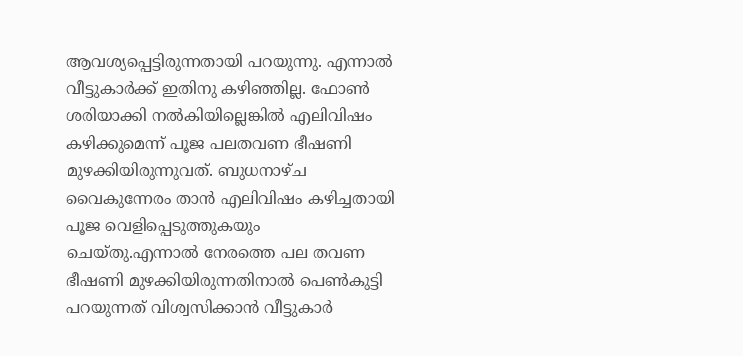ആവശ്യപ്പെട്ടിരുന്നതായി പറയുന്നു. എന്നാൽ വീട്ടുകാർക്ക് ഇതിനു കഴിഞ്ഞില്ല. ഫോൺ ശരിയാക്കി നൽകിയില്ലെങ്കിൽ എലിവിഷം കഴിക്കുമെന്ന് പൂജ പലതവണ ഭീഷണി മുഴക്കിയിരുന്നുവത്. ബുധനാഴ്ച വൈകുന്നേരം താൻ എലിവിഷം കഴിച്ചതായി പൂജ വെളിപ്പെടുത്തുകയും ചെയ്തു.എന്നാൽ നേരത്തെ പല തവണ ഭീഷണി മുഴക്കിയിരുന്നതിനാൽ പെൺകുട്ടി പറയുന്നത് വിശ്വസിക്കാൻ വീട്ടുകാർ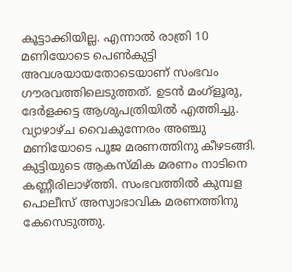കൂട്ടാക്കിയില്ല. എന്നാൽ രാത്രി 10 മണിയോടെ പെൺകുട്ടി അവശയായതോടെയാണ് സംഭവം ഗൗരവത്തിലെടുത്തത്. ഉടൻ മംഗ്ളൂരു, ദേർളക്കട്ട ആശുപത്രിയിൽ എത്തിച്ചു. വ്യാഴാഴ്ച വൈകുന്നേരം അഞ്ചു മണിയോടെ പൂജ മരണത്തിനു കീഴടങ്ങി. കുട്ടിയുടെ ആകസ്മിക മരണം നാടിനെ കണ്ണീരിലാഴ്ത്തി. സംഭവത്തിൽ കുമ്പള പൊലീസ് അസ്വാഭാവിക മരണത്തിനു കേസെടുത്തു.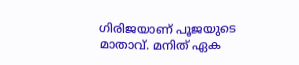ഗിരിജയാണ് പൂജയുടെ മാതാവ്. മനിത് ഏക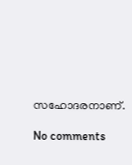സഹോദരനാണ്.

No comments